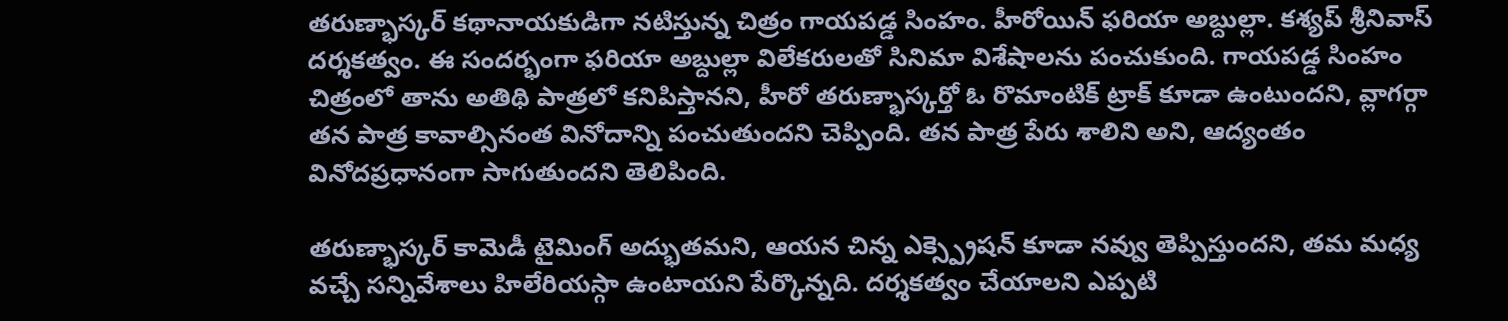తరుణ్భాస్కర్ కథానాయకుడిగా నటిస్తున్న చిత్రం గాయపడ్డ సింహం. హీరోయిన్ ఫరియా అబ్దుల్లా. కశ్యప్ శ్రీనివాస్ దర్శకత్వం. ఈ సందర్భంగా ఫరియా అబ్దుల్లా విలేకరులతో సినిమా విశేషాలను పంచుకుంది. గాయపడ్డ సింహం చిత్రంలో తాను అతిథి పాత్రలో కనిపిస్తానని, హీరో తరుణ్భాస్కర్తో ఓ రొమాంటిక్ ట్రాక్ కూడా ఉంటుందని, వ్లాగర్గా తన పాత్ర కావాల్సినంత వినోదాన్ని పంచుతుందని చెప్పింది. తన పాత్ర పేరు శాలిని అని, ఆద్యంతం వినోదప్రధానంగా సాగుతుందని తెలిపింది.

తరుణ్భాస్కర్ కామెడీ టైమింగ్ అద్భుతమని, ఆయన చిన్న ఎక్స్ప్రెషన్ కూడా నవ్వు తెప్పిస్తుందని, తమ మధ్య వచ్చే సన్నివేశాలు హిలేరియస్గా ఉంటాయని పేర్కొన్నది. దర్శకత్వం చేయాలని ఎప్పటి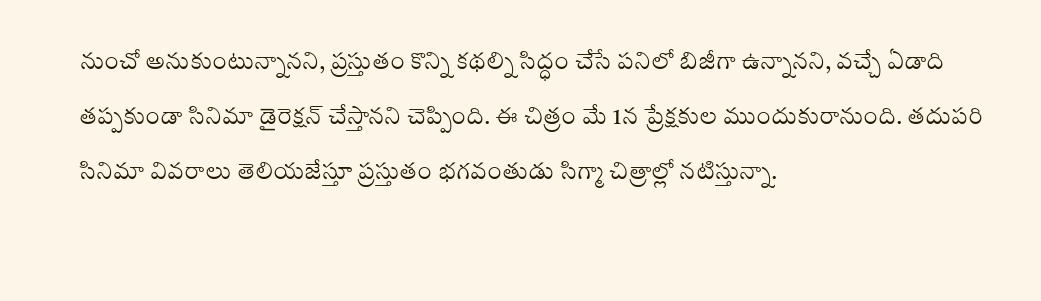నుంచో అనుకుంటున్నానని, ప్రస్తుతం కొన్ని కథల్ని సిద్ధం చేసే పనిలో బిజీగా ఉన్నానని, వచ్చే ఏడాది తప్పకుండా సినిమా డైరెక్షన్ చేస్తానని చెప్పింది. ఈ చిత్రం మే 1న ప్రేక్షకుల ముందుకురానుంది. తదుపరి సినిమా వివరాలు తెలియజేస్తూ ప్రస్తుతం భగవంతుడు సిగ్మా చిత్రాల్లో నటిస్తున్నా.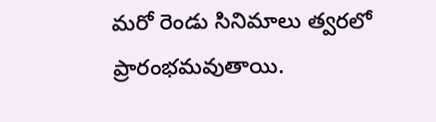మరో రెండు సినిమాలు త్వరలో ప్రారంభమవుతాయి.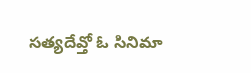సత్యదేవ్తో ఓ సినిమా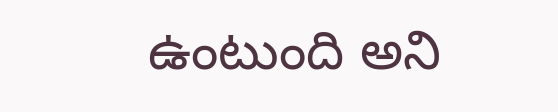ఉంటుంది అని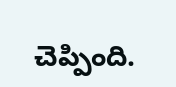చెప్పింది.